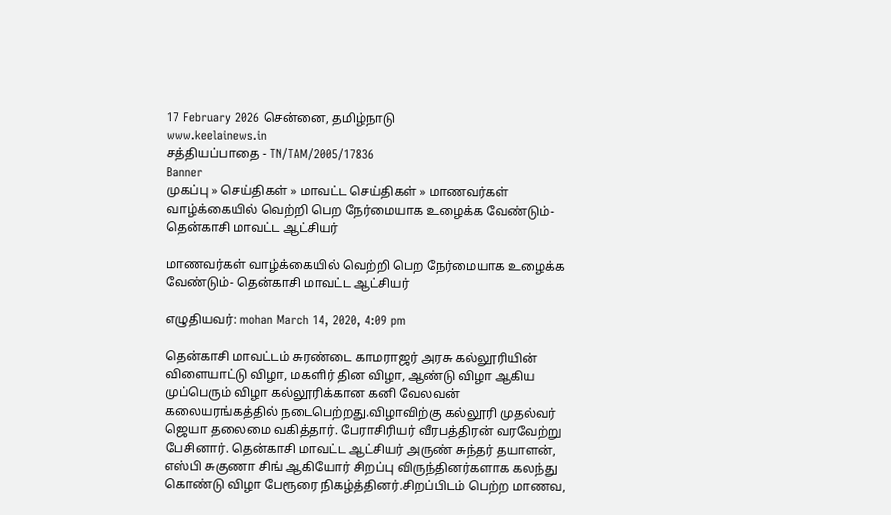17 February 2026 சென்னை, தமிழ்நாடு
www.keelainews.in
சத்தியப்பாதை - TN/TAM/2005/17836
Banner
முகப்பு » செய்திகள் » மாவட்ட செய்திகள் » மாணவர்கள் வாழ்க்கையில் வெற்றி பெற நேர்மையாக உழைக்க வேண்டும்- தென்காசி மாவட்ட ஆட்சியர்

மாணவர்கள் வாழ்க்கையில் வெற்றி பெற நேர்மையாக உழைக்க வேண்டும்- தென்காசி மாவட்ட ஆட்சியர்

எழுதியவர்: mohan March 14, 2020, 4:09 pm

தென்காசி மாவட்டம் சுரண்டை காமராஜர் அரசு கல்லூரியின் விளையாட்டு விழா, மகளிர் தின விழா, ஆண்டு விழா ஆகிய முப்பெரும் விழா கல்லூரிக்கான கனி வேலவன் கலையரங்கத்தில் நடைபெற்றது.விழாவிற்கு கல்லூரி முதல்வர் ஜெயா தலைமை வகித்தார். பேராசிரியர் வீரபத்திரன் வரவேற்று பேசினார். தென்காசி மாவட்ட ஆட்சியர் அருண் சுந்தர் தயாளன், எஸ்பி சுகுணா சிங் ஆகியோர் சிறப்பு விருந்தினர்களாக கலந்து கொண்டு விழா பேரூரை நிகழ்த்தினர்.சிறப்பிடம் பெற்ற மாணவ,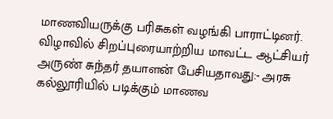மாணவியருக்கு பரிசுகள் வழங்கி பாராட்டினர். விழாவில் சிறப்புரையாற்றிய மாவட்ட ஆட்சியர் அருண் சுந்தர் தயாளன் பேசியதாவது:- அரசு கல்லூரியில் படிக்கும் மாணவ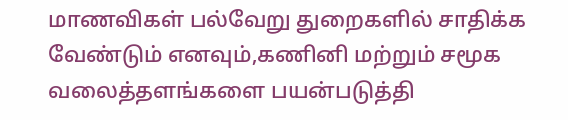மாணவிகள் பல்வேறு துறைகளில் சாதிக்க வேண்டும் எனவும்,கணினி மற்றும் சமூக வலைத்தளங்களை பயன்படுத்தி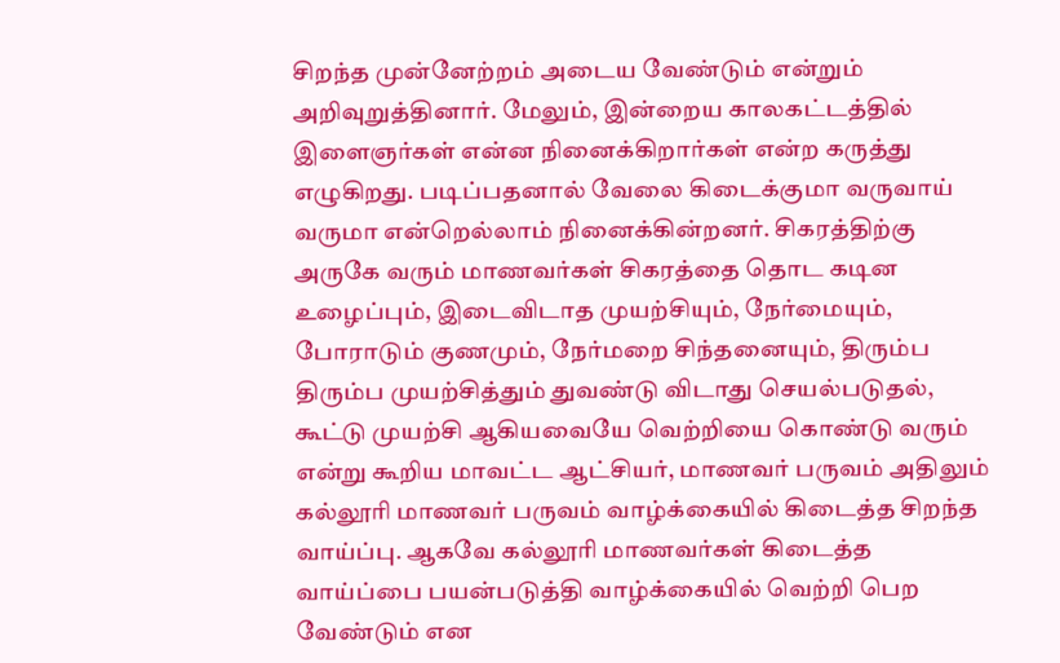சிறந்த முன்னேற்றம் அடைய வேண்டும் என்றும் அறிவுறுத்தினார். மேலும், இன்றைய காலகட்டத்தில் இளைஞர்கள் என்ன நினைக்கிறார்கள் என்ற கருத்து எழுகிறது. படிப்பதனால் வேலை கிடைக்குமா வருவாய் வருமா என்றெல்லாம் நினைக்கின்றனர். சிகரத்திற்கு அருகே வரும் மாணவர்கள் சிகரத்தை தொட கடின உழைப்பும், இடைவிடாத முயற்சியும், நேர்மையும், போராடும் குணமும், நேர்மறை சிந்தனையும், திரும்ப திரும்ப முயற்சித்தும் துவண்டு விடாது செயல்படுதல், கூட்டு முயற்சி ஆகியவையே வெற்றியை கொண்டு வரும் என்று கூறிய மாவட்ட ஆட்சியர், மாணவர் பருவம் அதிலும் கல்லூரி மாணவர் பருவம் வாழ்க்கையில் கிடைத்த சிறந்த வாய்ப்பு. ஆகவே கல்லூரி மாணவர்கள் கிடைத்த வாய்ப்பை பயன்படுத்தி வாழ்க்கையில் வெற்றி பெற வேண்டும் என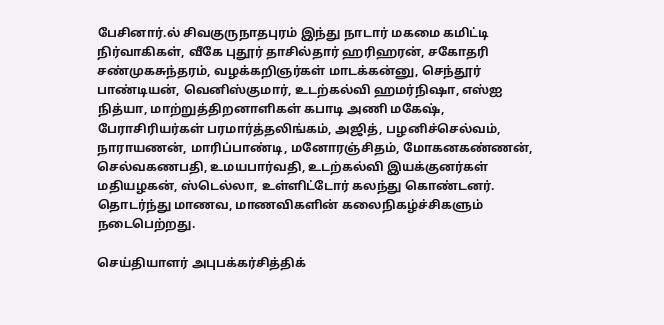பேசினார்.ல் சிவகுருநாதபுரம் இந்து நாடார் மகமை கமிட்டி நிர்வாகிகள், வீகே புதூர் தாசில்தார் ஹரிஹரன், சகோதரி சண்முகசுந்தரம், வழக்கறிஞர்கள் மாடக்கன்னு, செந்தூர் பாண்டியன், வெனிஸ்குமார், உடற்கல்வி ஹமர்நிஷா, எஸ்ஐ நித்யா, மாற்றுத்திறனாளிகள் கபாடி அணி மகேஷ், பேராசிரியர்கள் பரமார்த்தலிங்கம், அஜித், பழனிச்செல்வம், நாராயணன், மாரிப்பாண்டி, மனோரஞ்சிதம், மோகனகண்ணன், செல்வகணபதி, உமயபார்வதி, உடற்கல்வி இயக்குனர்கள் மதியழகன், ஸ்டெல்லா, உள்ளிட்டோர் கலந்து கொண்டனர். தொடர்ந்து மாணவ, மாணவிகளின் கலைநிகழ்ச்சிகளும் நடைபெற்றது.

செய்தியாளர் அபுபக்கர்சித்திக்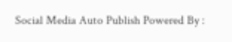Social Media Auto Publish Powered By :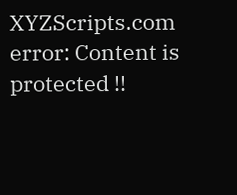XYZScripts.com
error: Content is protected !!